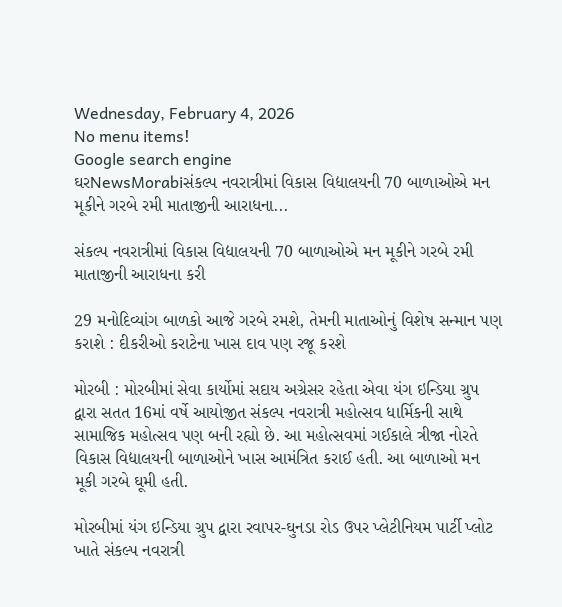Wednesday, February 4, 2026
No menu items!
Google search engine
ઘરNewsMorabiસંકલ્પ નવરાત્રીમાં વિકાસ વિદ્યાલયની 70 બાળાઓએ મન મૂકીને ગરબે રમી માતાજીની આરાધના...

સંકલ્પ નવરાત્રીમાં વિકાસ વિદ્યાલયની 70 બાળાઓએ મન મૂકીને ગરબે રમી માતાજીની આરાધના કરી

29 મનોદિવ્યાંગ બાળકો આજે ગરબે રમશે, તેમની માતાઓનું વિશેષ સન્માન પણ કરાશે : દીકરીઓ કરાટેના ખાસ દાવ પણ રજૂ કરશે

મોરબી : મોરબીમાં સેવા કાર્યોમાં સદાય અગ્રેસર રહેતા એવા યંગ ઇન્ડિયા ગ્રુપ દ્વારા સતત 16માં વર્ષે આયોજીત સંકલ્પ નવરાત્રી મહોત્સવ ધાર્મિકની સાથે સામાજિક મહોત્સવ પણ બની રહ્યો છે. આ મહોત્સવમાં ગઈકાલે ત્રીજા નોરતે વિકાસ વિદ્યાલયની બાળાઓને ખાસ આમંત્રિત કરાઈ હતી. આ બાળાઓ મન મૂકી ગરબે ઘૂમી હતી.

મોરબીમાં યંગ ઇન્ડિયા ગ્રુપ દ્વારા રવાપર-ઘુનડા રોડ ઉપર પ્લેટીનિયમ પાર્ટી પ્લોટ ખાતે સંકલ્પ નવરાત્રી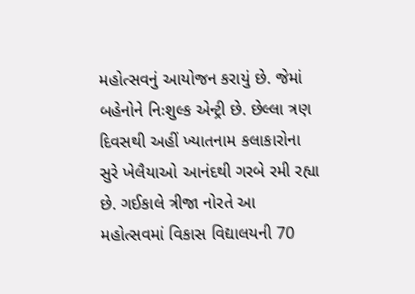મહોત્સવનું આયોજન કરાયું છે. જેમાં બહેનોને નિઃશુલ્ક એન્ટ્રી છે. છેલ્લા ત્રણ દિવસથી અહીં ખ્યાતનામ કલાકારોના સુરે ખેલૈયાઓ આનંદથી ગરબે રમી રહ્યા છે. ગઈકાલે ત્રીજા નોરતે આ મહોત્સવમાં વિકાસ વિદ્યાલયની 70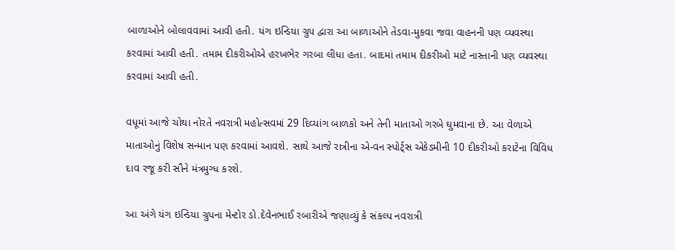બાળાઓને બોલાવવામાં આવી હતી. યંગ ઇન્ડિયા ગ્રુપ દ્વારા આ બાળાઓને તેડવા-મુકવા જવા વાહનની પણ વ્યવસ્થા કરવામાં આવી હતી. તમામ દીકરીઓએ હરખભેર ગરબા લીધા હતા. બાદમાં તમામ દીકરીઓ માટે નાસ્તાની પણ વ્યવસ્થા કરવામાં આવી હતી.

વધૂમાં આજે ચોથા નોરતે નવરાત્રી મહોત્સવમાં 29 દિવ્યાંગ બાળકો અને તેની માતાઓ ગરબે ઘુમવાના છે. આ વેળાએ માતાઓનું વિશેષ સન્માન પણ કરવામાં આવશે. સાથે આજે રાત્રીના એ-વન સ્પોર્ટ્સ એકેડમીની 10 દીકરીઓ કરાટેના વિવિધ દાવ રજૂ કરી સૌને મંત્રમુગ્ધ કરશે.

આ અંગે યંગ ઇન્ડિયા ગ્રુપના મેન્ટોર ડો.દેવેનભાઈ રબારીએ જણાવ્યું કે સંકલ્પ નવરાત્રી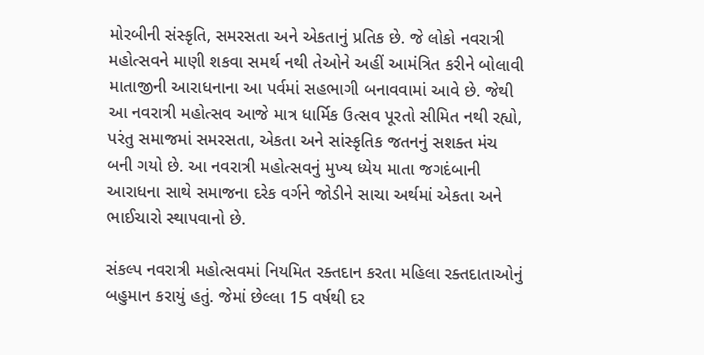મોરબીની સંસ્કૃતિ, સમરસતા અને એકતાનું પ્રતિક છે. જે લોકો નવરાત્રી મહોત્સવને માણી શકવા સમર્થ નથી તેઓને અહીં આમંત્રિત કરીને બોલાવી માતાજીની આરાધનાના આ પર્વમાં સહભાગી બનાવવામાં આવે છે. જેથી આ નવરાત્રી મહોત્સવ આજે માત્ર ધાર્મિક ઉત્સવ પૂરતો સીમિત નથી રહ્યો, પરંતુ સમાજમાં સમરસતા, એકતા અને સાંસ્કૃતિક જતનનું સશક્ત મંચ બની ગયો છે. આ નવરાત્રી મહોત્સવનું મુખ્ય ધ્યેય માતા જગદંબાની આરાધના સાથે સમાજના દરેક વર્ગને જોડીને સાચા અર્થમાં એકતા અને ભાઈચારો સ્થાપવાનો છે.

સંકલ્પ નવરાત્રી મહોત્સવમાં નિયમિત રક્તદાન કરતા મહિલા રક્તદાતાઓનું બહુમાન કરાયું હતું. જેમાં છેલ્લા 15 વર્ષથી દર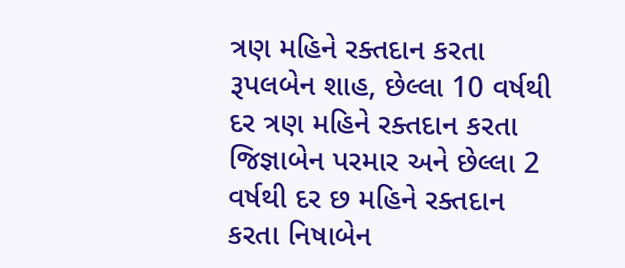ત્રણ મહિને રક્તદાન કરતા રૂપલબેન શાહ, છેલ્લા 10 વર્ષથી દર ત્રણ મહિને રક્તદાન કરતા જિજ્ઞાબેન પરમાર અને છેલ્લા 2 વર્ષથી દર છ મહિને રક્તદાન કરતા નિષાબેન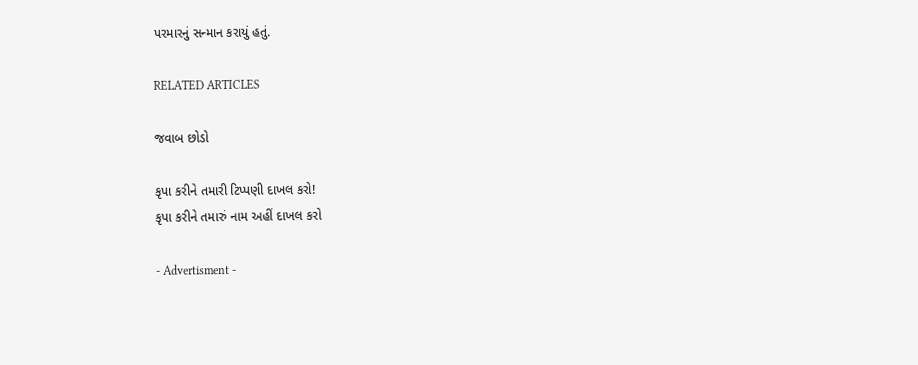પરમારનું સન્માન કરાયું હતું.

RELATED ARTICLES

જવાબ છોડો

કૃપા કરીને તમારી ટિપ્પણી દાખલ કરો!
કૃપા કરીને તમારું નામ અહીં દાખલ કરો

- Advertisment -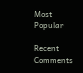Most Popular

Recent Comments